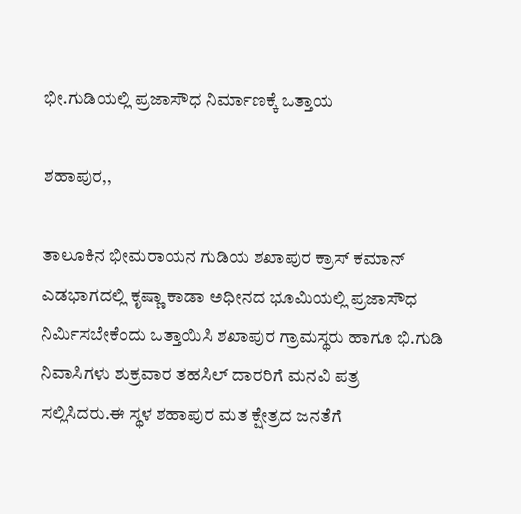ಭೀ.ಗುಡಿಯಲ್ಲಿ ಪ್ರಜಾಸೌಧ ನಿರ್ಮಾಣಕ್ಕೆ ಒತ್ತಾಯ

ಶಹಾಪುರ,,

ತಾಲೂಕಿನ ಭೀಮರಾಯನ ಗುಡಿಯ ಶಖಾಪುರ ಕ್ರಾಸ್ ಕಮಾನ್ ಎಡಭಾಗದಲ್ಲಿ ಕೃಷ್ಣಾ ಕಾಡಾ ಅಧೀನದ ಭೂಮಿಯಲ್ಲಿ ಪ್ರಜಾಸೌಧ ನಿರ್ಮಿಸಬೇಕೆಂದು ಒತ್ತಾಯಿಸಿ ಶಖಾಪುರ ಗ್ರಾಮಸ್ಥರು ಹಾಗೂ ಭಿ.ಗುಡಿ ನಿವಾಸಿಗಳು ಶುಕ್ರವಾರ ತಹಸಿಲ್ ದಾರರಿಗೆ ಮನವಿ ಪತ್ರ ಸಲ್ಲಿಸಿದರು.ಈ ಸ್ಥಳ ಶಹಾಪುರ ಮತ ಕ್ಷೇತ್ರದ ಜನತೆಗೆ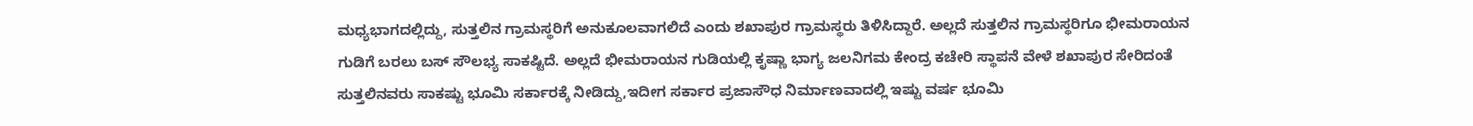ಮಧ್ಯಭಾಗದಲ್ಲಿದ್ದು, ಸುತ್ತಲಿನ ಗ್ರಾಮಸ್ಥರಿಗೆ ಅನುಕೂಲವಾಗಲಿದೆ ಎಂದು ಶಖಾಪುರ ಗ್ರಾಮಸ್ಥರು ತಿಳಿಸಿದ್ದಾರೆ. ಅಲ್ಲದೆ ಸುತ್ತಲಿನ ಗ್ರಾಮಸ್ಥರಿಗೂ ಭೀಮರಾಯನ ಗುಡಿಗೆ ಬರಲು‌ ಬಸ್ ಸೌಲಭ್ಯ ಸಾಕಷ್ಟಿದೆ. ಅಲ್ಲದೆ ಭೀಮರಾಯನ ಗುಡಿಯಲ್ಲಿ ಕೃಷ್ಣಾ ಭಾಗ್ಯ ಜಲ‌ನಿಗಮ ಕೇಂದ್ರ ಕಚೇರಿ ಸ್ಥಾಪನೆ ವೇಳೆ ಶಖಾಪುರ ಸೇರಿದಂತೆ ಸುತ್ತಲಿನ‌ವರು ಸಾಕಷ್ಟು ಭೂಮಿ ಸರ್ಕಾರಕ್ಕೆ ನೀಡಿದ್ದು,ಇದೀಗ ಸರ್ಕಾರ ಪ್ರಜಾಸೌಧ ನಿರ್ಮಾಣವಾದಲ್ಲಿ ಇಷ್ಟು ವರ್ಷ ಭೂಮಿ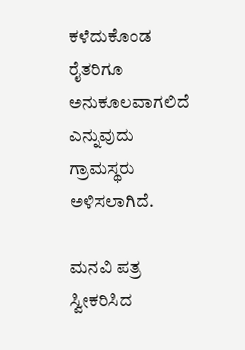ಕಳೆದುಕೊಂಡ ರೈತರಿಗೂ ಅನುಕೂಲವಾಗಲಿದೆ ಎನ್ನುವುದು ಗ್ರಾಮಸ್ಥರು ಅಳಿಸಲಾಗಿದೆ.

ಮನವಿ ಪತ್ರ ಸ್ವೀಕರಿಸಿದ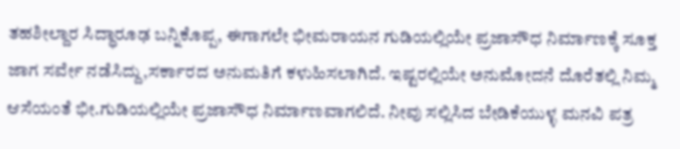ತಹಶೀಲ್ದಾರ ಸಿದ್ಧಾರೂಢ ಬನ್ನಿಕೊಪ್ಪ, ಈಗಾಗಲೇ ಭೀಮರಾಯನ ಗುಡಿಯಲ್ಲಿಯೇ ಪ್ರಜಾಸೌಧ ನಿರ್ಮಾಣಕ್ಕೆ ಸೂಕ್ತ ಜಾಗ ಸರ್ವೇ ನಡೆಸಿದ್ದು,ಸರ್ಕಾರದ ಅನುಮತಿಗೆ ಕಳುಹಿಸಲಾಗಿದೆ. ಇಷ್ಟರಲ್ಲಿಯೇ ಅನುಮೋದನೆ ದೊರೆತಲ್ಲಿ ನಿಮ್ಮ‌ ಆಸೆಯಂತೆ ಭೀ.ಗುಡಿಯಲ್ಲಿಯೇ ಪ್ರಜಾಸೌಧ ನಿರ್ಮಾಣವಾಗಲಿದೆ. ನೀವು ಸಲ್ಲಿಸಿದ ಬೇಡಿಕೆಯುಳ್ಳ ಮನವಿ ಪತ್ರ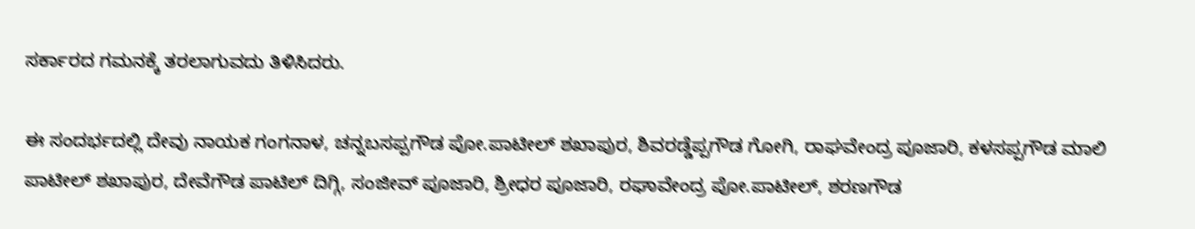ಸರ್ಕಾರದ ಗಮನಕ್ಕೆ ತರಲಾಗುವದು ತಿಳಿಸಿದರು.

ಈ ಸಂದರ್ಭದಲ್ಲಿ ದೇವು ನಾಯಕ‌ ಗಂಗನಾಳ, ಚನ್ನಬಸಪ್ಪಗೌಡ ಪೋ.ಪಾಟೀಲ್ ಶಖಾಪುರ, ಶಿವರಡ್ಡೆಪ್ಪಗೌಡ ಗೋಗಿ, ರಾಘವೇಂದ್ರ ಪೂಜಾರಿ, ಕಳಸಪ್ಪಗೌಡ ಮಾಲಿ‌ ಪಾಟೀಲ್ ಶಖಾಪುರ, ದೇವೆಗೌಡ ಪಾಟಿಲ್ ದಿಗ್ಗಿ, ಸಂಜೀವ್ ಪೂಜಾರಿ, ಶ್ರೀಧರ ಪೂಜಾರಿ, ರಘಾವೇಂದ್ರ ಪೋ.ಪಾಟೀಲ್, ಶರಣಗೌಡ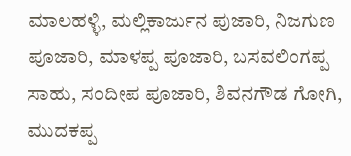ಮಾಲಹಳ್ಳಿ, ಮಲ್ಲಿಕಾರ್ಜುನ ಪುಜಾರಿ, ನಿಜಗುಣ ಪೂಜಾರಿ, ಮಾಳಪ್ಪ ಪೂಜಾರಿ, ಬಸವಲಿಂಗಪ್ಪ ಸಾಹು, ಸಂದೀಪ ಪೂಜಾರಿ, ಶಿವನಗೌಡ ಗೋಗಿ, ಮುದಕಪ್ಪ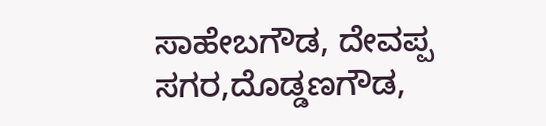ಸಾಹೇಬಗೌಡ, ದೇವಪ್ಪ ಸಗರ,ದೊಡ್ಡಣಗೌಡ,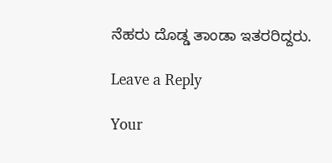ನೆಹರು ದೊಡ್ಡ ತಾಂಡಾ ಇತರರಿದ್ದರು.

Leave a Reply

Your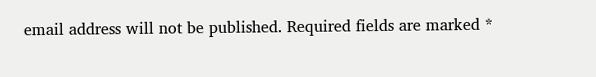email address will not be published. Required fields are marked *